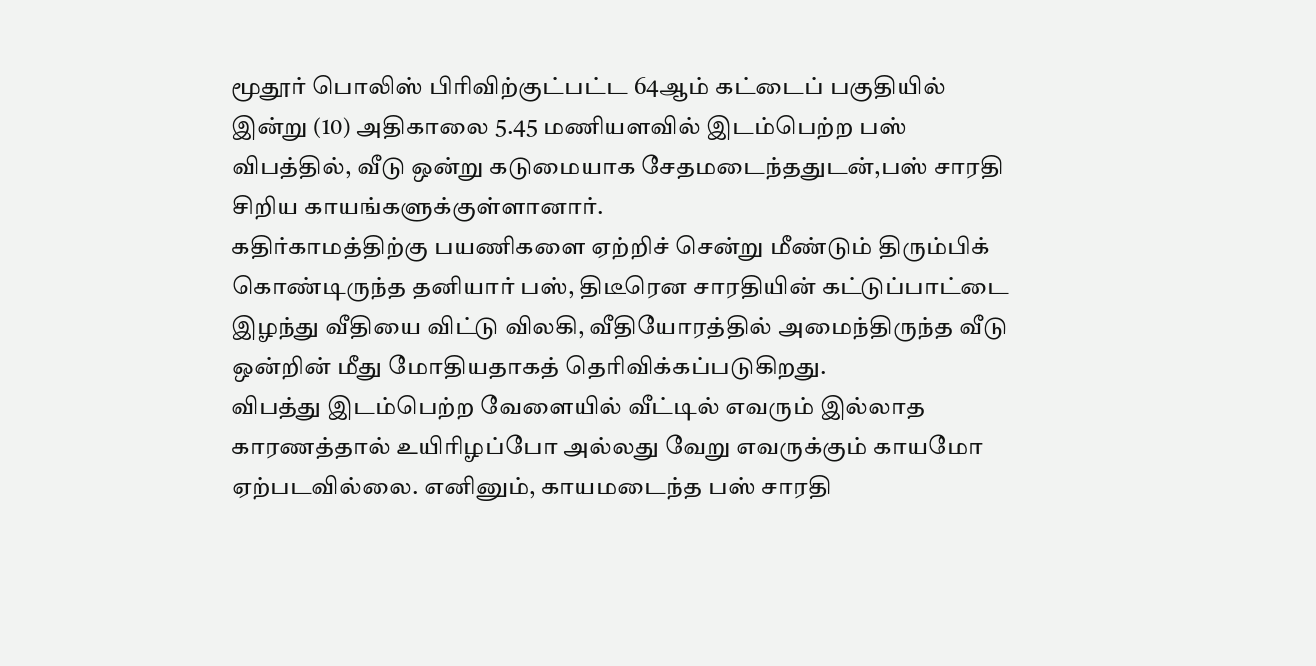மூதூர் பொலிஸ் பிரிவிற்குட்பட்ட 64ஆம் கட்டைப் பகுதியில் இன்று (10) அதிகாலை 5.45 மணியளவில் இடம்பெற்ற பஸ் விபத்தில், வீடு ஒன்று கடுமையாக சேதமடைந்ததுடன்,பஸ் சாரதி சிறிய காயங்களுக்குள்ளானார்.
கதிர்காமத்திற்கு பயணிகளை ஏற்றிச் சென்று மீண்டும் திரும்பிக் கொண்டிருந்த தனியார் பஸ், திடீரென சாரதியின் கட்டுப்பாட்டை இழந்து வீதியை விட்டு விலகி, வீதியோரத்தில் அமைந்திருந்த வீடு ஒன்றின் மீது மோதியதாகத் தெரிவிக்கப்படுகிறது.
விபத்து இடம்பெற்ற வேளையில் வீட்டில் எவரும் இல்லாத காரணத்தால் உயிரிழப்போ அல்லது வேறு எவருக்கும் காயமோ ஏற்படவில்லை. எனினும், காயமடைந்த பஸ் சாரதி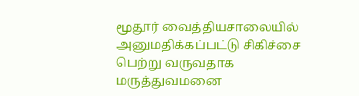மூதூர் வைத்தியசாலையில் அனுமதிக்கப்பட்டு சிகிச்சை பெற்று வருவதாக மருத்துவமனை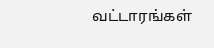வட்டாரங்கள்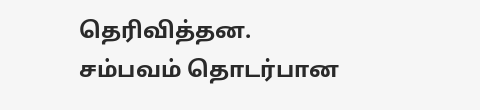தெரிவித்தன.
சம்பவம் தொடர்பான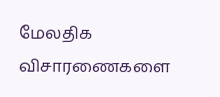மேலதிக விசாரணைகளை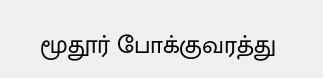மூதூர் போக்குவரத்து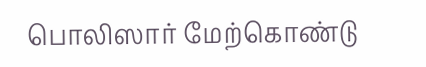பொலிஸார் மேற்கொண்டு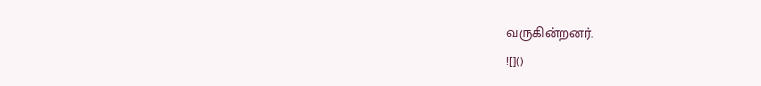வருகின்றனர்.
![]()